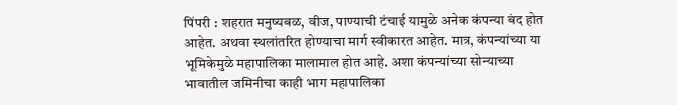पिंपरी : शहरात मनुष्यबळ, वीज, पाण्याची टंचाई यामुळे अनेक कंपन्या बंद होत आहेत. अथवा स्थलांतरित होण्याचा मार्ग स्वीकारत आहेत. मात्र, कंपन्यांच्या या भूमिकेमुळे महापालिका मालामाल होत आहे. अशा कंपन्यांच्या सोन्याच्या भावातील जमिनीचा काही भाग महापालिका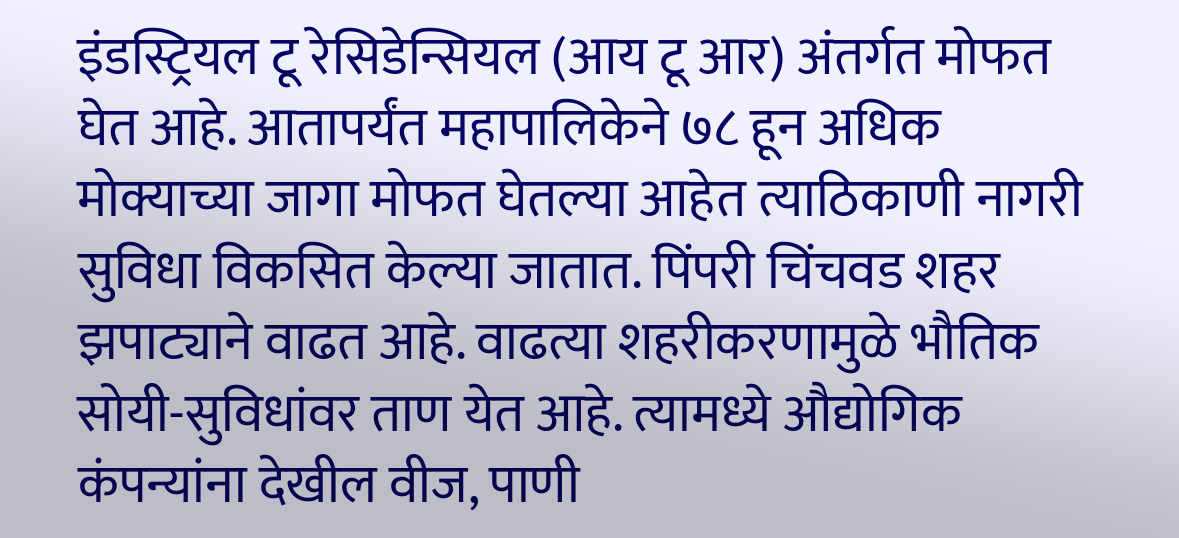इंडस्ट्रियल टू रेसिडेन्सियल (आय टू आर) अंतर्गत मोफत घेत आहे. आतापर्यंत महापालिकेने ७८ हून अधिक मोक्याच्या जागा मोफत घेतल्या आहेत त्याठिकाणी नागरी सुविधा विकसित केल्या जातात. पिंपरी चिंचवड शहर झपाट्याने वाढत आहे. वाढत्या शहरीकरणामुळे भौतिक सोयी-सुविधांवर ताण येत आहे. त्यामध्ये औद्योगिक कंपन्यांना देखील वीज, पाणी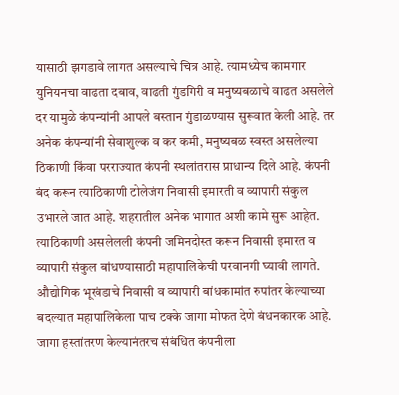यासाठी झगडावे लागत असल्याचे चित्र आहे. त्यामध्येच कामगार युनियनचा वाढता दबाव, वाढती गुंडगिरी व मनुष्यबळाचे वाढत असलेले दर यामुळे कंपन्यांनी आपले बस्तान गुंडाळण्यास सुरूवात केली आहे. तर अनेक कंपन्यांनी सेवाशुल्क व कर कमी, मनुष्यबळ स्वस्त असलेल्या ठिकाणी किंवा परराज्यात कंपनी स्थलांतरास प्राधान्य दिले आहे. कंपनी बंद करून त्याठिकाणी टोलेजंग निवासी इमारती व व्यापारी संकुल उभारले जात आहे. शहरातील अनेक भागात अशी कामे सुरू आहेत. त्याठिकाणी असलेलली कंपनी जमिनदोस्त करून निवासी इमारत व व्यापारी संकुल बांधण्यासाठी महापालिकेची परवानगी घ्यावी लागते. औद्योगिक भूखंडाचे निवासी व व्यापारी बांधकामांत रुपांतर केल्याच्या बदल्यात महापालिकेला पाच टक्के जागा मोफत देणे बंधनकारक आहे. जागा हस्तांतरण केल्यानंतरच संबंधित कंपनीला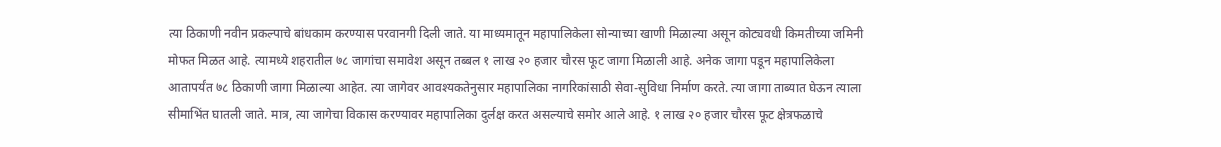त्या ठिकाणी नवीन प्रकल्पाचे बांधकाम करण्यास परवानगी दिली जाते. या माध्यमातून महापालिकेला सोन्याच्या खाणी मिळाल्या असून कोट्यवधी किमतीच्या जमिनी मोफत मिळत आहे. त्यामध्ये शहरातील ७८ जागांचा समावेश असून तब्बल १ लाख २० हजार चौरस फूट जागा मिळाली आहे. अनेक जागा पडून महापालिकेला आतापर्यंत ७८ ठिकाणी जागा मिळाल्या आहेत. त्या जागेवर आवश्यकतेनुसार महापालिका नागरिकांसाठी सेवा-सुविधा निर्माण करते. त्या जागा ताब्यात घेऊन त्याला सीमाभिंत घातली जाते. मात्र, त्या जागेचा विकास करण्यावर महापालिका दुर्लक्ष करत असल्याचे समोर आले आहे. १ लाख २० हजार चौरस फूट क्षेत्रफळाचे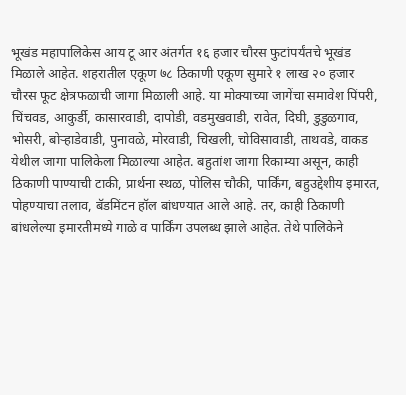भूखंड महापालिकेस आय टू आर अंतर्गत १६ हजार चौरस फुटांपर्यंतचे भूखंड मिळाले आहेत. शहरातील एकूण ७८ ठिकाणी एकूण सुमारे १ लाख २० हजार चौरस फूट क्षेत्रफळाची जागा मिळाली आहे. या मोक्याच्या जागेंचा समावेश पिंपरी, चिंचवड, आकुर्डी, कासारवाडी, दापोडी, वडमुखवाडी, रावेत, दिघी, डुडुळगाव, भोसरी, बोऱ्हाडेवाडी, पुनावळे, मोरवाडी, चिखली, चोविसावाडी, ताथवडे, वाकड येथील जागा पालिकेला मिळाल्या आहेत. बहुतांश जागा रिकाम्या असून, काही ठिकाणी पाण्याची टाकी, प्रार्थना स्थळ, पोलिस चौकी, पार्किंग, बहुउद्देशीय इमारत, पोहण्याचा तलाव, बॅडमिंटन हॉल बांधण्यात आले आहे. तर, काही ठिकाणी बांधलेल्या इमारतीमध्ये गाळे व पार्किंग उपलब्ध झाले आहेत. तेथे पालिकेने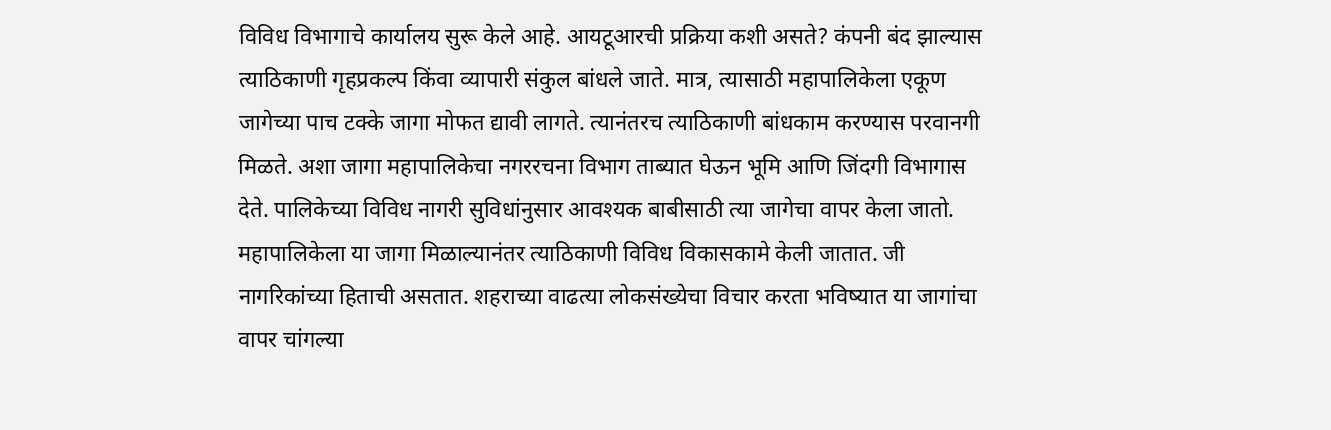विविध विभागाचे कार्यालय सुरू केले आहे. आयटूआरची प्रक्रिया कशी असते? कंपनी बंद झाल्यास त्याठिकाणी गृहप्रकल्प किंवा व्यापारी संकुल बांधले जाते. मात्र, त्यासाठी महापालिकेला एकूण जागेच्या पाच टक्के जागा मोफत द्यावी लागते. त्यानंतरच त्याठिकाणी बांधकाम करण्यास परवानगी मिळते. अशा जागा महापालिकेचा नगररचना विभाग ताब्यात घेऊन भूमि आणि जिंदगी विभागास देते. पालिकेच्या विविध नागरी सुविधांनुसार आवश्यक बाबीसाठी त्या जागेचा वापर केला जातो. महापालिकेला या जागा मिळाल्यानंतर त्याठिकाणी विविध विकासकामे केली जातात. जी नागरिकांच्या हिताची असतात. शहराच्या वाढत्या लोकसंख्येचा विचार करता भविष्यात या जागांचा वापर चांगल्या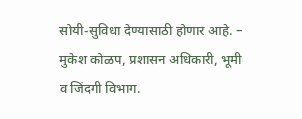सोयी-सुविधा देण्यासाठी होणार आहे. – मुकेश कोळप, प्रशासन अधिकारी, भूमी व जिंदगी विभाग.